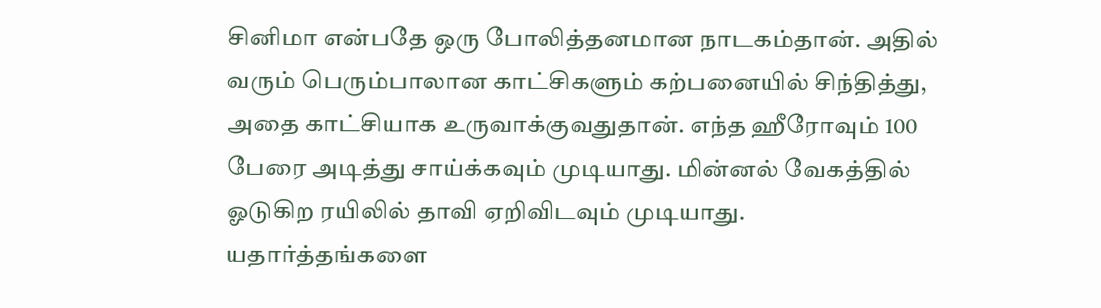சினிமா என்பதே ஒரு போலித்தனமான நாடகம்தான். அதில் வரும் பெரும்பாலான காட்சிகளும் கற்பனையில் சிந்தித்து, அதை காட்சியாக உருவாக்குவதுதான். எந்த ஹீரோவும் 100 பேரை அடித்து சாய்க்கவும் முடியாது. மின்னல் வேகத்தில் ஓடுகிற ரயிலில் தாவி ஏறிவிடவும் முடியாது.
யதார்த்தங்களை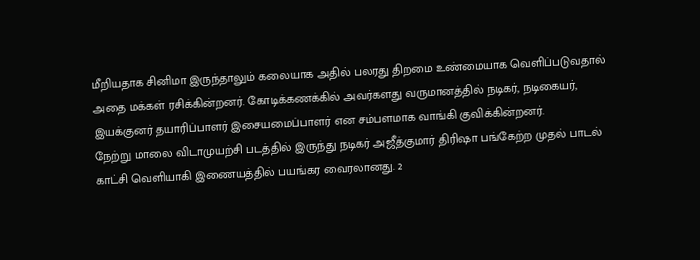மீறியதாக சினிமா இருந்தாலும் கலையாக அதில் பலரது திறமை உண்மையாக வெளிப்படுவதால் அதை மக்கள் ரசிக்கின்றனர். கோடிக்கணக்கில் அவர்களது வருமானத்தில் நடிகர், நடிகையர், இயக்குனர் தயாரிப்பாளர் இசையமைப்பாளர் என சம்பளமாக வாங்கி குவிக்கின்றனர்.
நேற்று மாலை விடாமுயற்சி படத்தில் இருந்து நடிகர் அஜீத்குமார் திரிஷா பங்கேற்ற முதல் பாடல் காட்சி வெளியாகி இணையத்தில் பயங்கர வைரலானது. 2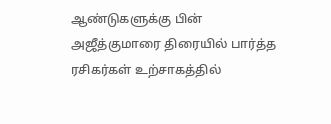ஆண்டுகளுக்கு பின் அஜீத்குமாரை திரையில் பார்த்த ரசிகர்கள் உற்சாகத்தில்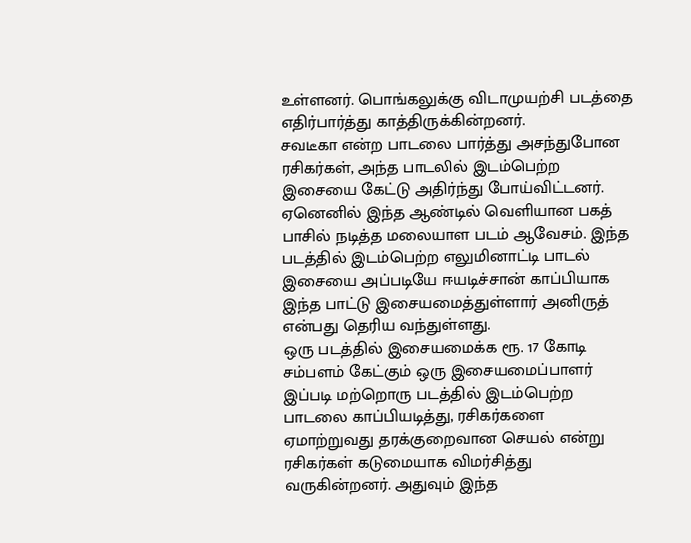உள்ளனர். பொங்கலுக்கு விடாமுயற்சி படத்தை எதிர்பார்த்து காத்திருக்கின்றனர்.
சவடீகா என்ற பாடலை பார்த்து அசந்துபோன ரசிகர்கள், அந்த பாடலில் இடம்பெற்ற இசையை கேட்டு அதிர்ந்து போய்விட்டனர். ஏனெனில் இந்த ஆண்டில் வெளியான பகத் பாசில் நடித்த மலையாள படம் ஆவேசம். இந்த படத்தில் இடம்பெற்ற எலுமினாட்டி பாடல் இசையை அப்படியே ஈயடிச்சான் காப்பியாக இந்த பாட்டு இசையமைத்துள்ளார் அனிருத் என்பது தெரிய வந்துள்ளது.
ஒரு படத்தில் இசையமைக்க ரூ. 17 கோடி சம்பளம் கேட்கும் ஒரு இசையமைப்பாளர் இப்படி மற்றொரு படத்தில் இடம்பெற்ற பாடலை காப்பியடித்து, ரசிகர்களை ஏமாற்றுவது தரக்குறைவான செயல் என்று ரசிகர்கள் கடுமையாக விமர்சித்து வருகின்றனர். அதுவும் இந்த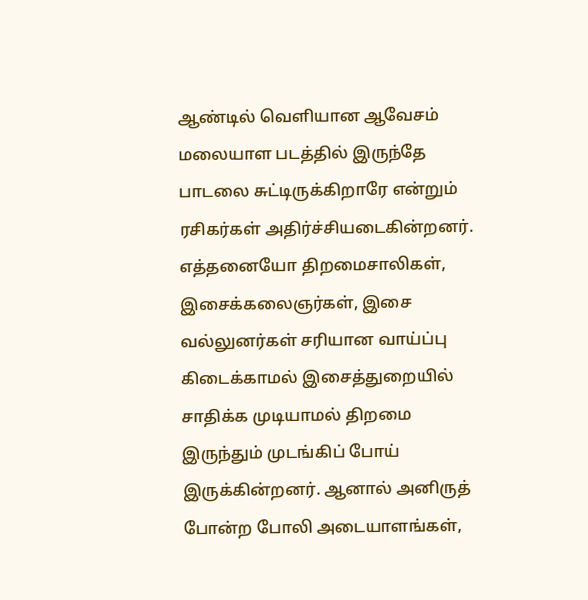ஆண்டில் வெளியான ஆவேசம் மலையாள படத்தில் இருந்தே பாடலை சுட்டிருக்கிறாரே என்றும் ரசிகர்கள் அதிர்ச்சியடைகின்றனர்.
எத்தனையோ திறமைசாலிகள், இசைக்கலைஞர்கள், இசை வல்லுனர்கள் சரியான வாய்ப்பு கிடைக்காமல் இசைத்துறையில் சாதிக்க முடியாமல் திறமை இருந்தும் முடங்கிப் போய் இருக்கின்றனர். ஆனால் அனிருத் போன்ற போலி அடையாளங்கள்,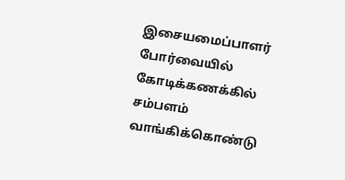இசையமைப்பாளர் போர்வையில் கோடிக்கணக்கில் சம்பளம் வாங்கிக்கொண்டு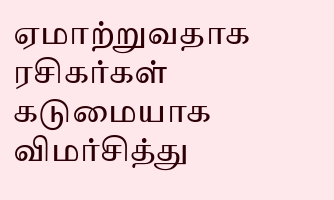ஏமாற்றுவதாக ரசிகர்கள் கடுமையாக விமர்சித்து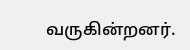வருகின்றனர்.